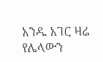አንዱ አገር ዛሬ የሌላውን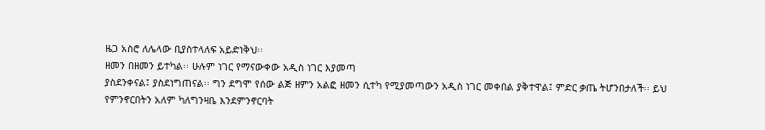ዜጋ አስሮ ለሌላው ቢያስተላለፍ አይድነቅህ፡፡
ዘመን በዘመን ይተካል፡፡ ሁሉም ነገር የማናውቀው አዲስ ነገር እያመጣ
ያስደንቀናል፤ ያስደነግጠናል፡፡ ግን ደግሞ የሰው ልጅ ዘምን አልፎ ዘመን ሲተካ የሚያመጣውን አዲስ ነገር መቀበል ያቅተዋል፤ ምድር ቃጤ ትሆንበታለች፡፡ ይህ
የምንኖርበትን አለም ካለግንዛቤ እንደምንኖርባት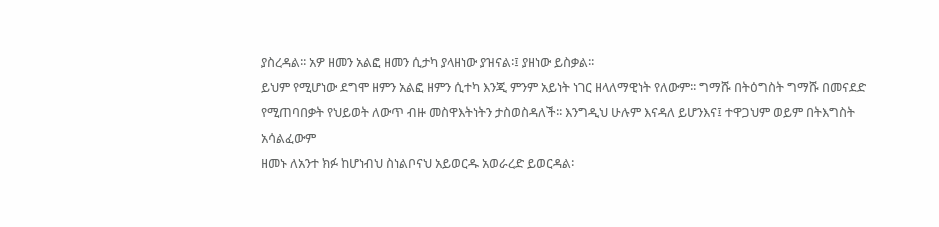ያስረዳል፡፡ አዎ ዘመን አልፎ ዘመን ሲታካ ያላዘነው ያዝናል፡፤ ያዘነው ይስቃል፡፡
ይህም የሚሆነው ደግሞ ዘምን አልፎ ዘምን ሲተካ እንጂ ምንም አይነት ነገር ዘላለማዊነት የለውም፡፡ ግማሹ በትዕግስት ግማሹ በመናደድ
የሚጠባበቃት የህይወት ለውጥ ብዙ መስዋእትነትን ታስወስዳለች፡፡ እንግዲህ ሁሉም እናዳለ ይሆንእና፤ ተዋጋህም ወይም በትእግስት አሳልፈውም
ዘመኑ ለአንተ ክፉ ከሆነብህ ስነልቦናህ አይወርዱ አወራረድ ይወርዳል፡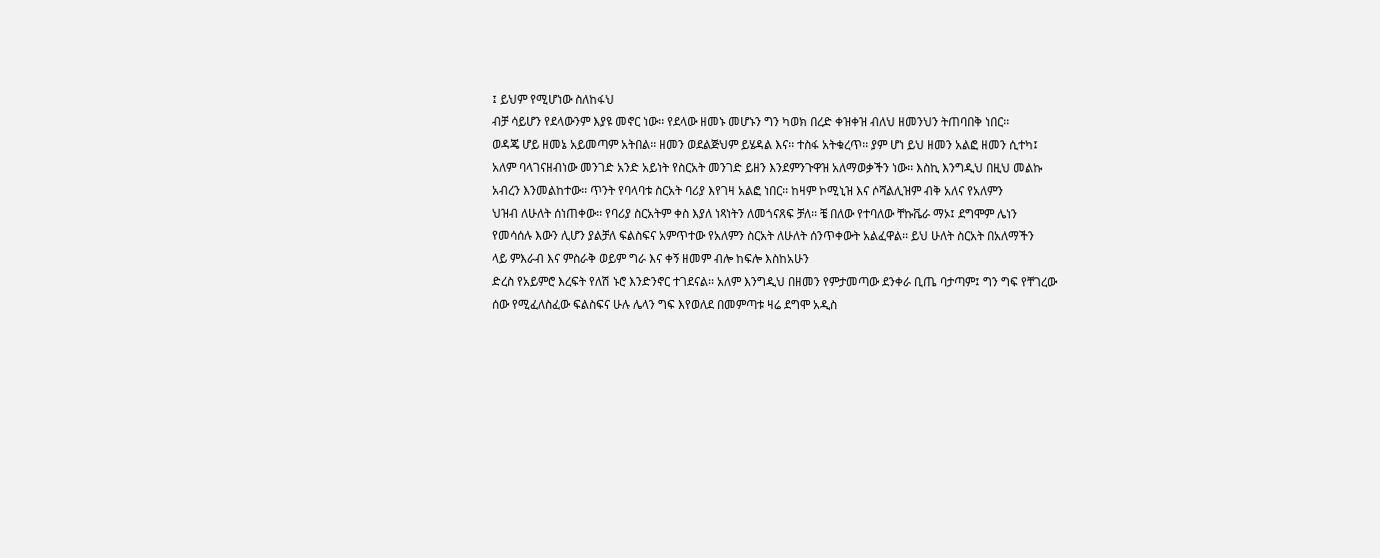፤ ይህም የሚሆነው ስለከፋህ
ብቻ ሳይሆን የደላውንም እያዩ መኖር ነው፡፡ የደላው ዘመኑ መሆኑን ግን ካወክ በረድ ቀዝቀዝ ብለህ ዘመንህን ትጠባበቅ ነበር፡፡
ወዳጄ ሆይ ዘመኔ አይመጣም አትበል፡፡ ዘመን ወደልጅህም ይሄዳል እና፡፡ ተስፋ አትቁረጥ፡፡ ያም ሆነ ይህ ዘመን አልፎ ዘመን ሲተካ፤
አለም ባላገናዘብነው መንገድ አንድ አይነት የስርአት መንገድ ይዘን እንደምንጉዋዝ አለማወቃችን ነው፡፡ እስኪ እንግዲህ በዚህ መልኩ
አብረን እንመልከተው፡፡ ጥንት የባላባቱ ስርአት ባሪያ እየገዛ አልፎ ነበር፡፡ ከዛም ኮሚኒዝ እና ሶሻልሊዝም ብቅ አለና የአለምን
ህዝብ ለሁለት ሰነጠቀው፡፡ የባሪያ ስርአትም ቀስ እያለ ነጻነትን ለመጎናጸፍ ቻለ፡፡ ቼ በለው የተባለው ቸኩቬራ ማኦ፤ ደግሞም ሌነን
የመሳሰሉ እውን ሊሆን ያልቻለ ፍልስፍና አምጥተው የአለምን ስርአት ለሁለት ሰንጥቀውት አልፈዋል፡፡ ይህ ሁለት ስርአት በአለማችን
ላይ ምእራብ እና ምስራቅ ወይም ግራ እና ቀኝ ዘመም ብሎ ከፍሎ እስከአሁን
ድረስ የአይምሮ እረፍት የለሽ ኑሮ እንድንኖር ተገደናል፡፡ አለም እንግዲህ በዘመን የምታመጣው ደንቀራ ቢጤ ባታጣም፤ ግን ግፍ የቸገረው
ሰው የሚፈለስፈው ፍልስፍና ሁሉ ሌላን ግፍ እየወለደ በመምጣቱ ዛሬ ደግሞ አዲስ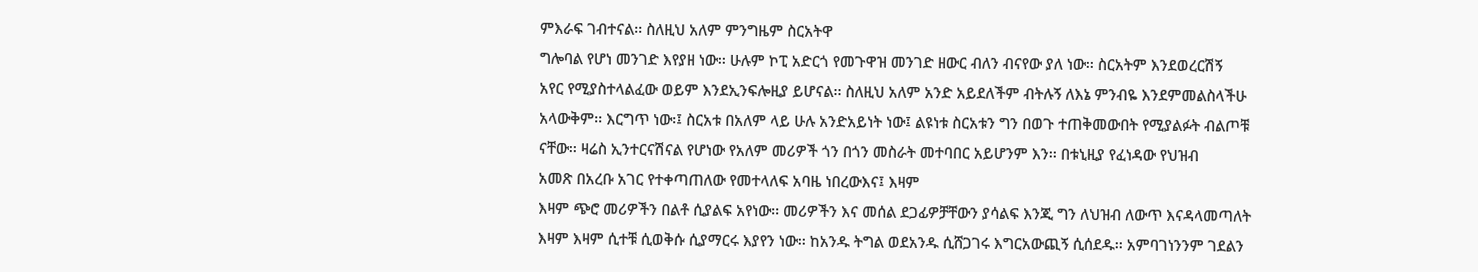ምእራፍ ገብተናል፡፡ ስለዚህ አለም ምንግዜም ስርአትዋ
ግሎባል የሆነ መንገድ እየያዘ ነው፡፡ ሁሉም ኮፒ አድርጎ የመጉዋዝ መንገድ ዘውር ብለን ብናየው ያለ ነው፡፡ ስርአትም እንደወረርሽኝ
አየር የሚያስተላልፈው ወይም እንደኢንፍሎዚያ ይሆናል፡፡ ስለዚህ አለም አንድ አይደለችም ብትሉኝ ለእኔ ምንብዬ እንደምመልስላችሁ
አላውቅም፡፡ እርግጥ ነው፡፤ ስርአቱ በአለም ላይ ሁሉ አንድአይነት ነው፤ ልዩነቱ ስርአቱን ግን በወጉ ተጠቅመውበት የሚያልፉት ብልጦቹ
ናቸው፡፡ ዛሬስ ኢንተርናሽናል የሆነው የአለም መሪዎች ጎን በጎን መስራት መተባበር አይሆንም እን፡፡ በቱኒዚያ የፈነዳው የህዝብ
አመጽ በአረቡ አገር የተቀጣጠለው የመተላለፍ አባዜ ነበረውእና፤ እዛም
እዛም ጭሮ መሪዎችን በልቶ ሲያልፍ አየነው፡፡ መሪዎችን እና መሰል ደጋፊዎቻቸውን ያሳልፍ እንጂ ግን ለህዝብ ለውጥ እናዳላመጣለት
እዛም እዛም ሲተቹ ሲወቅሱ ሲያማርሩ እያየን ነው፡፡ ከአንዱ ትግል ወደአንዱ ሲሸጋገሩ እግርአውጪኝ ሲሰደዱ፡፡ አምባገነንንም ገደልን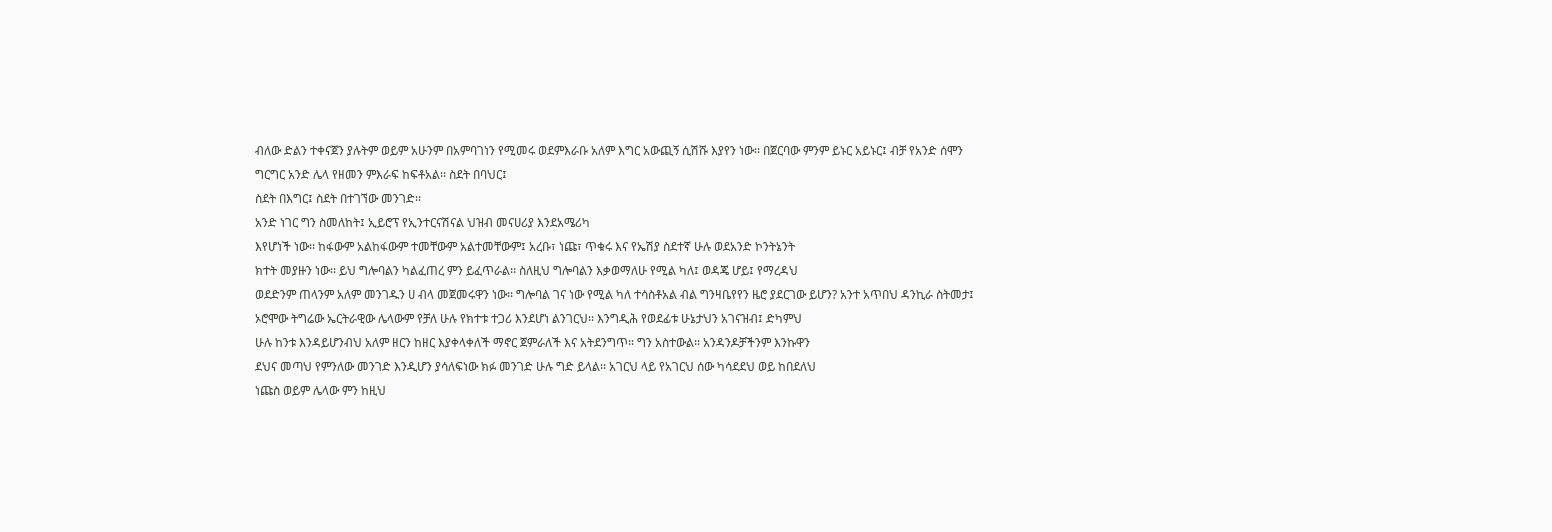ብለው ድልን ተቀናጀን ያሉትም ወይም አሁንም በአምባገነን የሚመሩ ወደምእራቡ አለም እግር አውጪኝ ሲሽሹ እያየን ነው፡፡ በጀርባው ምንም ይኑር አይኑር፤ ብቻ የአንድ ሰሞን ግርግር አንድ ሌላ የዘመን ምእራፍ ከፍቶአል፡፡ ስደት በባህር፤
ስደት በእግር፤ ስደት በተገኘው መንገድ፡፡
አንድ ነገር ግን ስመለከት፤ ኢይሮፕ የኢንተርናሽናል ህዝብ መናሀሪያ እንደአሜሪካ
እየሆነች ነው፡፡ ከፋውም አልከፋውም ተመቸውም አልተመቸውም፤ አረቡ፣ ነጩ፣ ጥቁሩ እና የኤሽያ ስደተኛ ሁሉ ወደአንድ ኮንትኔንት
ክተት መያዙን ነው፡፡ ይህ ግሎባልን ካልፈጠረ ምን ይፈጥራል፡፡ ስለዚህ ግሎባልን እቃወማለሁ የሚል ካለ፤ ወዳጄ ሆይ፤ የማረዳህ
ወደድንም ጠላንም አለም መንገዱን ሀ ብላ መጀመሩዋን ነው፡፡ ግሎባል ገና ነው የሚል ካለ ተሳስቶአል ብል ግንዛቤየየን ዜሮ ያደርገው ይሆን? አንተ አጥበህ ዳንኪራ ስትመታ፤
ኦሮሞው ትግሬው ኤርትራዊው ሌላውም የቻለ ሁሉ የክተቱ ተጋሪ እንደሆነ ልንገርህ፡፡ እንግዲሕ የወደፊቱ ሁኔታህን አገናዝብ፤ ድካምህ
ሁሉ ከንቱ እንዳይሆንብህ አለም ዘርን ከዘር እያቀላቀለች ማኖር ጀምራለች እና አትደንግጥ፡፡ ግን አስተውል፡፡ አንዳንዶቻችንም እንኩዋን
ደህና መጣህ የምንለው መንገድ እንዲሆን ያሳለፍነው ክፉ መንገድ ሁሉ ግድ ይላል፡፡ አገርህ ላይ የአገርህ ሰው ካሳደደህ ወይ ከበደለህ
ነጩስ ወይም ሌላው ምን ከዚህ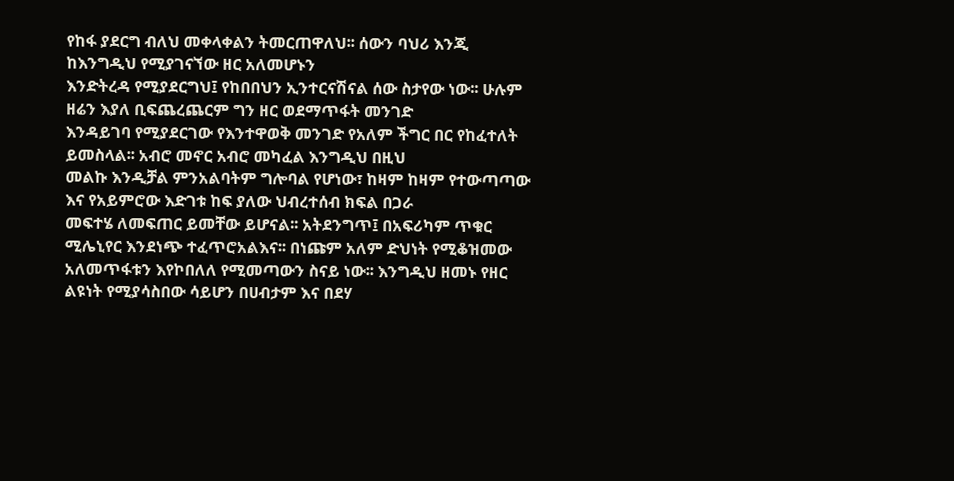የከፋ ያደርግ ብለህ መቀላቀልን ትመርጠዋለህ፡፡ ሰውን ባህሪ እንጂ ከእንግዲህ የሚያገናኘው ዘር አለመሆኑን
እንድትረዳ የሚያደርግህ፤ የከበበህን ኢንተርናሽናል ሰው ስታየው ነው፡፡ ሁሉም ዘሬን እያለ ቢፍጨረጨርም ግን ዘር ወደማጥፋት መንገድ
እንዳይገባ የሚያደርገው የእንተዋወቅ መንገድ የአለም ችግር በር የከፈተለት ይመስላል፡፡ አብሮ መኖር አብሮ መካፈል እንግዲህ በዚህ
መልኩ እንዲቻል ምንአልባትም ግሎባል የሆነው፣ ከዛም ከዛም የተውጣጣው እና የአይምሮው እድገቱ ከፍ ያለው ህብረተሰብ ክፍል በጋራ
መፍተሄ ለመፍጠር ይመቸው ይሆናል፡፡ አትደንግጥ፤ በአፍሪካም ጥቁር ሚሌኒየር እንደነጭ ተፈጥሮአልእና፡፡ በነጩም አለም ድህነት የሚቆዝመው
አለመጥፋቱን እየኮበለለ የሚመጣውን ስናይ ነው፡፡ እንግዲህ ዘመኑ የዘር ልዩነት የሚያሳስበው ሳይሆን በሀብታም እና በደሃ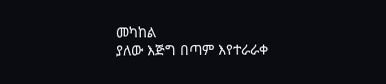መካከል
ያለው እጅግ በጣም እየተራራቀ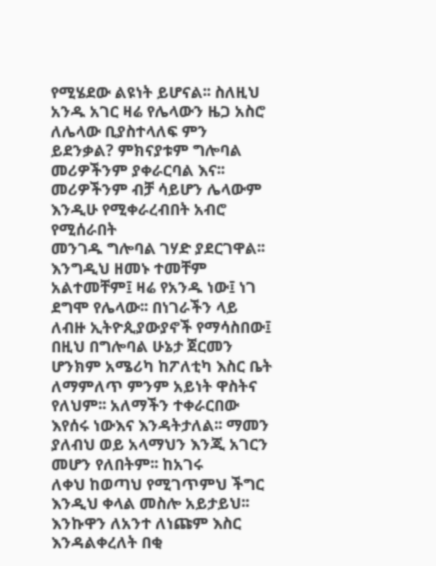የሚሄደው ልዩነት ይሆናል፡፡ ስለዚህ አንዱ አገር ዛሬ የሌላውን ዜጋ አስሮ ለሌላው ቢያስተላለፍ ምን
ይደንቃል? ምክናያቱም ግሎባል መሪዎችንም ያቀራርባል እና፡፡ መሪዎችንም ብቻ ሳይሆን ሌላውም እንዲሁ የሚቀራረብበት አብሮ የሚሰራበት
መንገዱ ግሎባል ገሃድ ያደርገዋል፡፡ እንግዲህ ዘመኑ ተመቸም አልተመቸም፤ ዛሬ የአንዱ ነው፤ ነገ ደግሞ የሌላው፡፡ በነገራችን ላይ
ለብዙ ኢትዮጲያውያኖች የማሳስበው፤ በዚህ በግሎባል ሁኔታ ጀርመን ሆንክም አሜሪካ ከፖለቲካ እስር ቤት ለማምለጥ ምንም አይነት ዋስትና
የለህም፡፡ አለማችን ተቀራርበው እየሰሩ ነውእና እንዳትታለል፡፡ ማመን ያለብህ ወይ አላማህን እንጂ አገርን መሆን የለበትም፡፡ ከአገሩ
ለቀህ ከወጣህ የሚገጥምህ ችግር እንዲህ ቀላል መስሎ አይታይህ፡፡ እንኩዋን ለአንተ ለነጩም እስር እንዳልቀረለት በቂ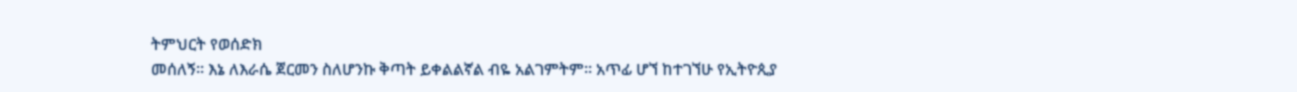ትምህርት የወሰድክ
መሰለኝ፡፡ እኔ ለእራሴ ጀርመን ስለሆንኩ ቅጣት ይቀልልኛል ብዬ አልገምትም፡፡ አጥፊ ሆኘ ከተገኘሁ የኢትዮጲያ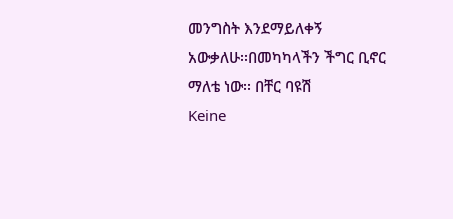መንግስት እንደማይለቀኝ
አውቃለሁ፡፡በመካካላችን ችግር ቢኖር ማለቴ ነው፡፡ በቸር ባዩሽ
Keine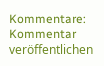Kommentare:
Kommentar veröffentlichen